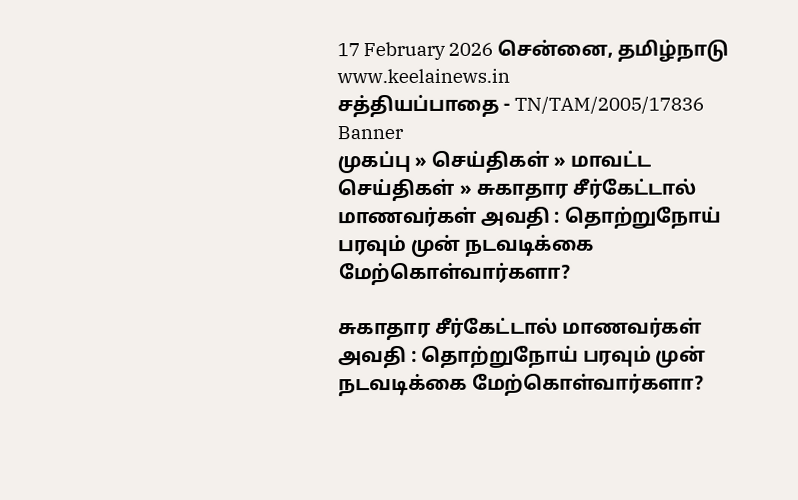17 February 2026 சென்னை, தமிழ்நாடு
www.keelainews.in
சத்தியப்பாதை - TN/TAM/2005/17836
Banner
முகப்பு » செய்திகள் » மாவட்ட செய்திகள் » சுகாதார சீர்கேட்டால் மாணவர்கள் அவதி : தொற்றுநோய் பரவும் முன் நடவடிக்கை மேற்கொள்வார்களா?

சுகாதார சீர்கேட்டால் மாணவர்கள் அவதி : தொற்றுநோய் பரவும் முன் நடவடிக்கை மேற்கொள்வார்களா?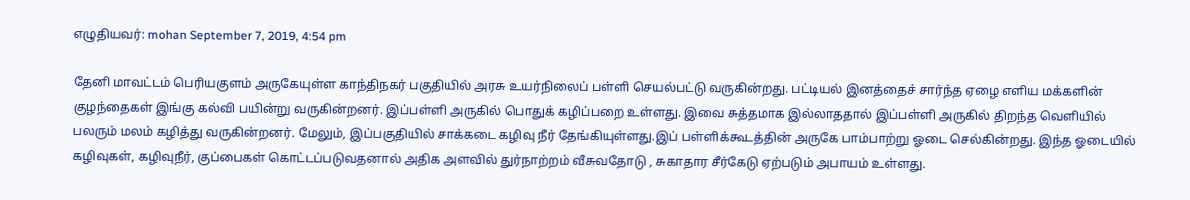எழுதியவர்: mohan September 7, 2019, 4:54 pm

தேனி மாவட்டம் பெரியகுளம் அருகேயுள்ள காந்திநகர் பகுதியில் அரசு உயர்நிலைப் பள்ளி செயல்பட்டு வருகின்றது. பட்டியல் இனத்தைச் சார்ந்த ஏழை எளிய மக்களின் குழந்தைகள் இங்கு கல்வி பயின்று வருகின்றனர். இப்பள்ளி அருகில் பொதுக் கழிப்பறை உள்ளது. இவை சுத்தமாக இல்லாததால் இப்பள்ளி அருகில் திறந்த வெளியில் பலரும் மலம் கழித்து வருகின்றனர். மேலும், இப்பகுதியில் சாக்கடை கழிவு நீர் தேங்கியுள்ளது.இப் பள்ளிக்கூடத்தின் அருகே பாம்பாற்று ஓடை செல்கின்றது. இந்த ஓடையில் கழிவுகள், கழிவுநீர், குப்பைகள் கொட்டப்படுவதனால் அதிக அளவில் துர்நாற்றம் வீசுவதோடு , சுகாதார சீர்கேடு ஏற்படும் அபாயம் உள்ளது.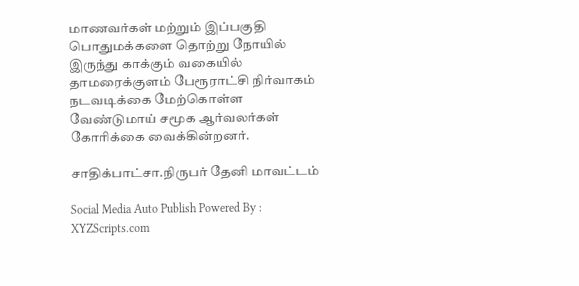மாணவர்கள் மற்றும் இப்பகுதி பொதுமக்களை தொற்று நோயில் இருந்து காக்கும் வகையில் தாமரைக்குளம் பேரூராட்சி நிர்வாகம் நடவடிக்கை மேற்கொள்ள வேண்டுமாய் சமூக ஆர்வலர்கள் கோரிக்கை வைக்கின்றனர்.

சாதிக்பாட்சா.நிருபர் தேனி மாவட்டம்

Social Media Auto Publish Powered By : XYZScripts.com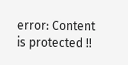error: Content is protected !!